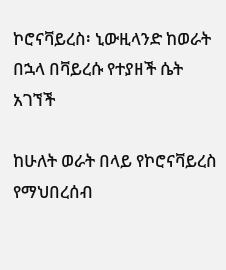ኮሮናቫይረስ፡ ኒውዚላንድ ከወራት በኋላ በቫይረሱ የተያዘች ሴት አገኘች

ከሁለት ወራት በላይ የኮሮናቫይረስ የማህበረሰብ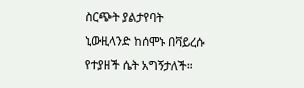ስርጭት ያልታየባት ኒውዚላንድ ከሰሞኑ በቫይረሱ የተያዘች ሴት አግኝታለች።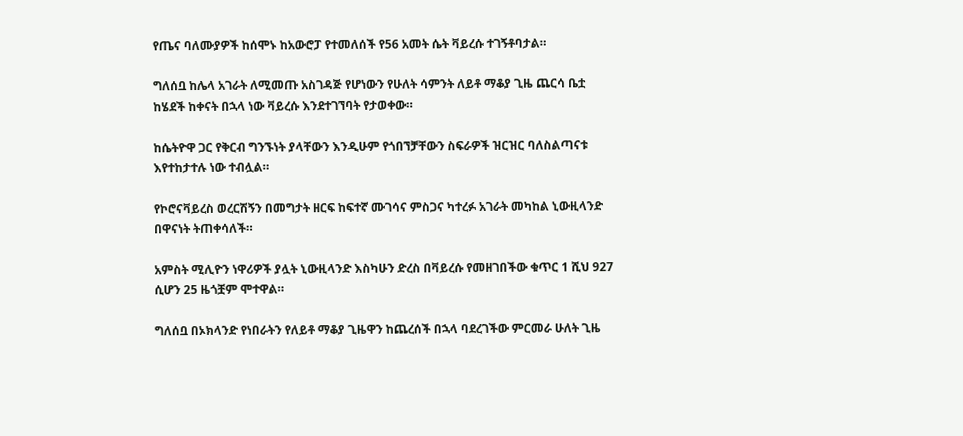የጤና ባለሙያዎች ከሰሞኑ ከአውሮፓ የተመለሰች የ56 አመት ሴት ቫይረሱ ተገኝቶባታል።

ግለሰቧ ከሌላ አገራት ለሚመጡ አስገዳጅ የሆነውን የሁለት ሳምንት ለይቶ ማቆያ ጊዜ ጨርሳ ቤቷ ከሄደች ከቀናት በኋላ ነው ቫይረሱ እንደተገኘባት የታወቀው።

ከሴትዮዋ ጋር የቅርብ ግንኙነት ያላቸውን እንዲሁም የጎበኘቻቸውን ስፍራዎች ዝርዝር ባለስልጣናቱ እየተከታተሉ ነው ተብሏል።

የኮሮናቫይረስ ወረርሽኝን በመግታት ዘርፍ ከፍተኛ ሙገሳና ምስጋና ካተረፉ አገራት መካከል ኒውዚላንድ በዋናነት ትጠቀሳለች።

አምስት ሚሊዮን ነዋሪዎች ያሏት ኒውዚላንድ እስካሁን ድረስ በቫይረሱ የመዘገበችው ቁጥር 1 ሺህ 927 ሲሆን 25 ዜጎቿም ሞተዋል።

ግለሰቧ በኦክላንድ የነበራትን የለይቶ ማቆያ ጊዜዋን ከጨረሰች በኋላ ባደረገችው ምርመራ ሁለት ጊዜ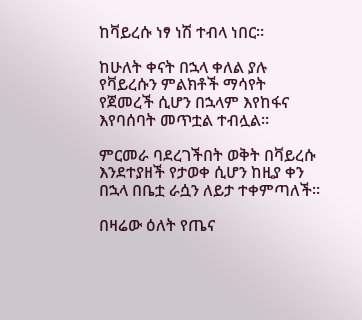ከቫይረሱ ነፃ ነሽ ተብላ ነበር።

ከሁለት ቀናት በኋላ ቀለል ያሉ የቫይረሱን ምልክቶች ማሳየት የጀመረች ሲሆን በኋላም እየከፋና እየባሰባት መጥቷል ተብሏል።

ምርመራ ባደረገችበት ወቅት በቫይረሱ እንደተያዘች የታወቀ ሲሆን ከዚያ ቀን በኋላ በቤቷ ራሷን ለይታ ተቀምጣለች።

በዛሬው ዕለት የጤና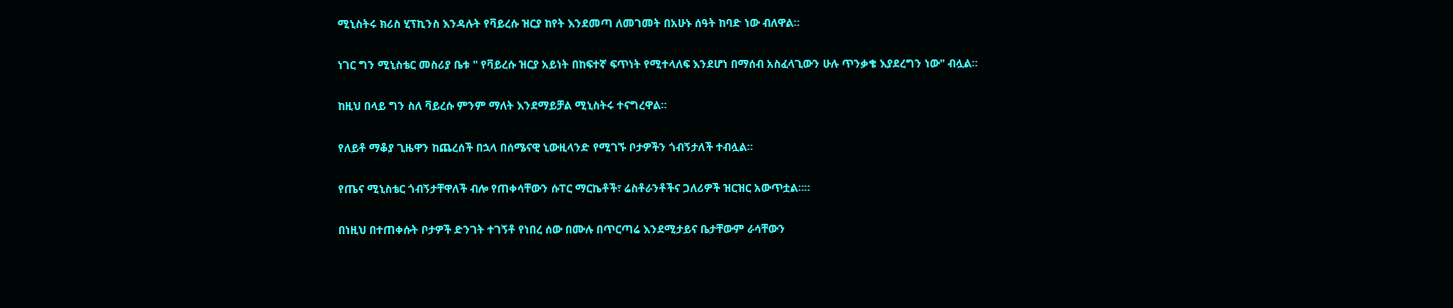ሚኒስትሩ ክሪስ ሂፕኪንስ እንዳሉት የቫይረሱ ዝርያ ከየት እንደመጣ ለመገመት በአሁኑ ሰዓት ከባድ ነው ብለዋል።

ነገር ግን ሚኒስቴር መስሪያ ቤቱ " የቫይረሱ ዝርያ አይነት በከፍተኛ ፍጥነት የሚተላለፍ እንደሆነ በማሰብ አስፈላጊውን ሁሉ ጥንቃቄ እያደረግን ነው" ብሏል።

ከዚህ በላይ ግን ስለ ቫይረሱ ምንም ማለት እንደማይቻል ሚኒስትሩ ተናግረዋል።

የለይቶ ማቆያ ጊዜዋን ከጨረሰች በኋላ በሰሜናዊ ኒውዚላንድ የሚገኙ ቦታዎችን ጎብኝታለች ተብሏል።

የጤና ሚኒስቴር ጎብኝታቸዋለች ብሎ የጠቀሳቸውን ሱፐር ማርኬቶች፣ ሬስቶራንቶችና ጋለሪዎች ዝርዝር አውጥቷል።።

በነዚህ በተጠቀሱት ቦታዎች ድንገት ተገኝቶ የነበረ ሰው በሙሉ በጥርጣሬ እንደሚታይና ቤታቸውም ራሳቸውን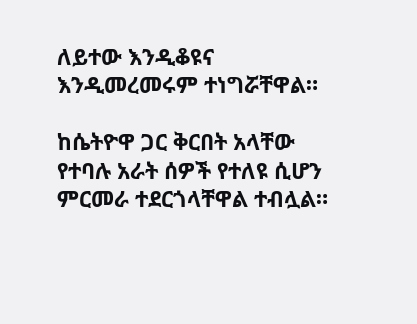ለይተው እንዲቆዩና እንዲመረመሩም ተነግሯቸዋል።

ከሴትዮዋ ጋር ቅርበት አላቸው የተባሉ አራት ሰዎች የተለዩ ሲሆን ምርመራ ተደርጎላቸዋል ተብሏል።